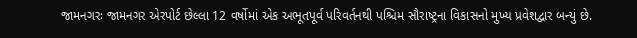જામનગરઃ જામનગર એરપોર્ટ છેલ્લા 12 વર્ષોમાં એક અભૂતપૂર્વ પરિવર્તનથી પશ્ચિમ સૌરાષ્ટ્રના વિકાસનો મુખ્ય પ્રવેશદ્વાર બન્યું છે.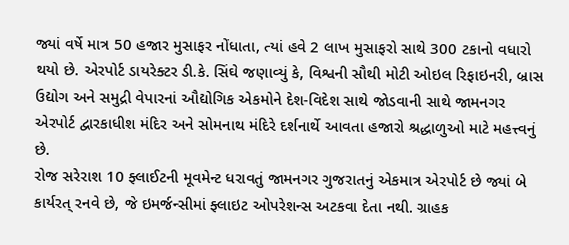જ્યાં વર્ષે માત્ર 50 હજાર મુસાફર નોંધાતા, ત્યાં હવે 2 લાખ મુસાફરો સાથે 300 ટકાનો વધારો થયો છે. એરપોર્ટ ડાયરેક્ટર ડી.કે. સિંઘે જણાવ્યું કે, વિશ્વની સૌથી મોટી ઓઇલ રિફાઇનરી, બ્રાસ ઉદ્યોગ અને સમુદ્રી વેપારનાં ઔદ્યોગિક એકમોને દેશ-વિદેશ સાથે જોડવાની સાથે જામનગર એરપોર્ટ દ્વારકાધીશ મંદિર અને સોમનાથ મંદિરે દર્શનાર્થે આવતા હજારો શ્રદ્ધાળુઓ માટે મહત્ત્વનું છે.
રોજ સરેરાશ 10 ફ્લાઈટની મૂવમેન્ટ ધરાવતું જામનગર ગુજરાતનું એકમાત્ર એરપોર્ટ છે જ્યાં બે કાર્યરત્ રનવે છે, જે ઇમર્જન્સીમાં ફ્લાઇટ ઓપરેશન્સ અટકવા દેતા નથી. ગ્રાહક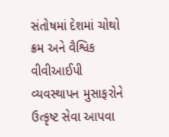સંતોષમાં દેશમાં ચોથો ક્રમ અને વૈશ્વિક વીવીઆઈપી વ્યવસ્થાપન મુસાફરોને ઉત્કૃષ્ટ સેવા આપવા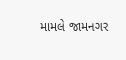મામલે જામનગર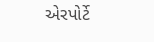એરપોર્ટે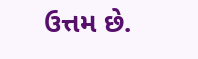ઉત્તમ છે.